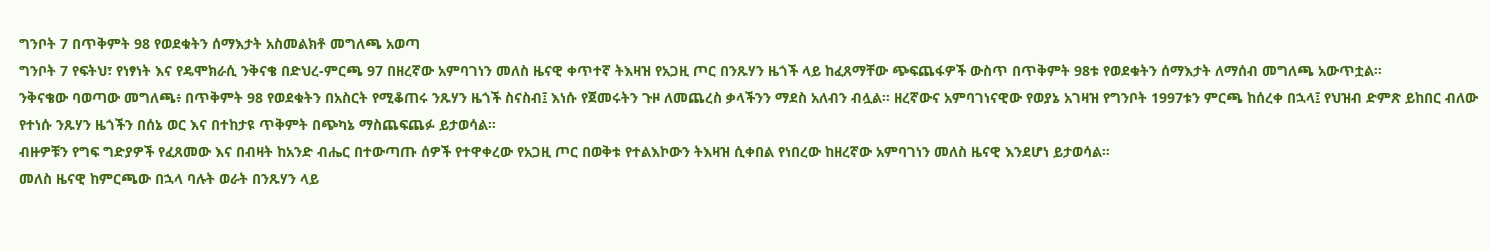ግንቦት 7 በጥቅምት 98 የወደቁትን ሰማእታት አስመልክቶ መግለጫ አወጣ
ግንቦት 7 የፍትህ፣ የነፃነት እና የዴሞክራሲ ንቅናቄ በድህረ-ምርጫ 97 በዘረኛው አምባገነን መለስ ዜናዊ ቀጥተኛ ትእዛዝ የአጋዚ ጦር በንጹሃን ዜጎች ላይ ከፈጸማቸው ጭፍጨፋዎች ውስጥ በጥቅምት 98ቱ የወደቁትን ሰማእታት ለማሰብ መግለጫ አውጥቷል።
ንቅናቄው ባወጣው መግለጫ፥ በጥቅምት 98 የወደቁትን በአስርት የሚቆጠሩ ንጹሃን ዜጎች ስናስብ፤ እነሱ የጀመሩትን ጉዞ ለመጨረስ ቃላችንን ማደስ አለብን ብሏል። ዘረኛውና አምባገነናዊው የወያኔ አገዛዝ የግንቦት 1997ቱን ምርጫ ከሰረቀ በኋላ፤ የህዝብ ድምጽ ይከበር ብለው የተነሱ ንጹሃን ዜጎችን በሰኔ ወር እና በተከታዩ ጥቅምት በጭካኔ ማስጨፍጨፉ ይታወሳል።
ብዙዎቹን የግፍ ግድያዎች የፈጸመው እና በብዛት ከአንድ ብሔር በተውጣጡ ሰዎች የተዋቀረው የአጋዚ ጦር በወቅቱ የተልእኮውን ትእዛዝ ሲቀበል የነበረው ከዘረኛው አምባገነን መለስ ዜናዊ እንደሆነ ይታወሳል።
መለስ ዜናዊ ከምርጫው በኋላ ባሉት ወራት በንጹሃን ላይ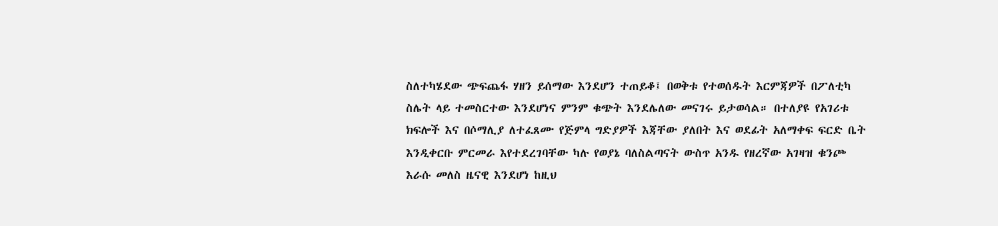ስለተካሄደው ጭፍጨፋ ሃዘን ይሰማው እንደሆን ተጠይቆ፤ በወቅቱ የተወሰዱት እርምጃዎች በፖለቲካ ስሌት ላይ ተመስርተው እንደሆነና ምንም ቁጭት እንደሌለው መናገሩ ይታወሳል። በተለያዩ የአገሪቱ ክፍሎች እና በሶማሊያ ለተፈጸሙ የጅምላ ግድያዎች እጃቸው ያለበት እና ወደፊት አለማቀፍ ፍርድ ቤት እንዲቀርቡ ምርመራ እየተደረገባቸው ካሉ የወያኔ ባለስልጣናት ውስጥ አንዱ የዘረኛው አገዛዝ ቁንጮ እራሱ መለስ ዜናዊ እንደሆነ ከዚህ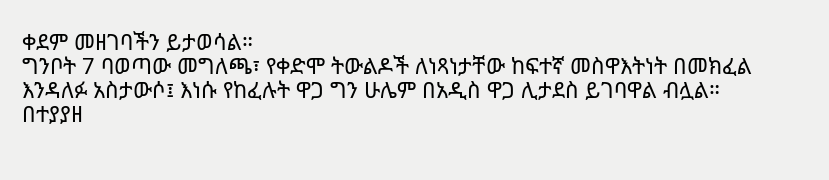ቀደም መዘገባችን ይታወሳል።
ግንቦት 7 ባወጣው መግለጫ፣ የቀድሞ ትውልዶች ለነጻነታቸው ከፍተኛ መስዋእትነት በመክፈል እንዳለፉ አስታውሶ፤ እነሱ የከፈሉት ዋጋ ግን ሁሌም በአዲስ ዋጋ ሊታደስ ይገባዋል ብሏል።
በተያያዘ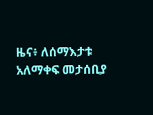ዜና፥ ለሰማእታቱ አለማቀፍ መታሰቢያ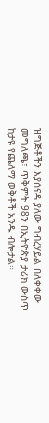ዝግጅቶችን እያሰናዳ ያለው ግብረሃይል በለቀቀው መግለጫ፣ ጥቅምት 98ን በኢትዮጵያ ታሪክ ውስጥ ከታዩ የጨለማ ወቅቶች አንዱ ብሎታል።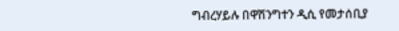ግብረሃይሉ በዋሽንግተን ዲሲ የመታሰቢያ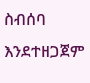ስብሰባ እንደተዘጋጀም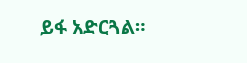ይፋ አድርጓል።